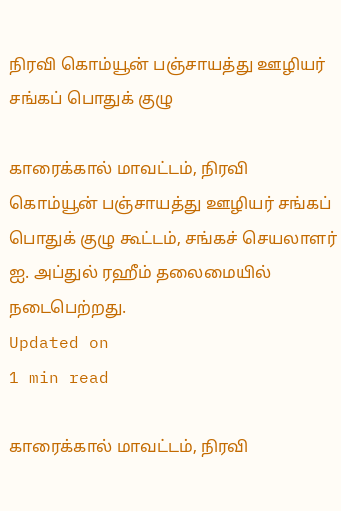நிரவி கொம்யூன் பஞ்சாயத்து ஊழியர் சங்கப் பொதுக் குழு

காரைக்கால் மாவட்டம், நிரவி கொம்யூன் பஞ்சாயத்து ஊழியர் சங்கப் பொதுக் குழு கூட்டம், சங்கச் செயலாளர் ஐ. அப்துல் ரஹீம் தலைமையில் நடைபெற்றது.
Updated on
1 min read

காரைக்கால் மாவட்டம், நிரவி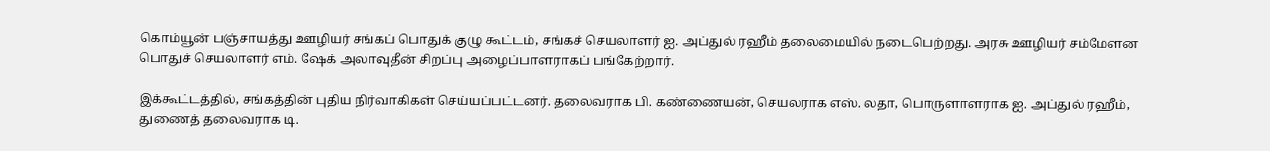கொம்யூன் பஞ்சாயத்து ஊழியர் சங்கப் பொதுக் குழு கூட்டம், சங்கச் செயலாளர் ஐ. அப்துல் ரஹீம் தலைமையில் நடைபெற்றது. அரசு ஊழியர் சம்மேளன பொதுச் செயலாளர் எம். ஷேக் அலாவுதீன் சிறப்பு அழைப்பாளராகப் பங்கேற்றார்.

இக்கூட்டத்தில், சங்கத்தின் புதிய நிர்வாகிகள் செய்யப்பட்டனர். தலைவராக பி. கண்ணையன், செயலராக எஸ். லதா, பொருளாளராக ஐ. அப்துல் ரஹீம், துணைத் தலைவராக டி.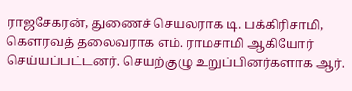ராஜசேகரன், துணைச் செயலராக டி. பக்கிரிசாமி, கெளரவத் தலைவராக எம். ராமசாமி ஆகியோர் செய்யப்பட்டனர். செயற்குழு உறுப்பினர்களாக ஆர்.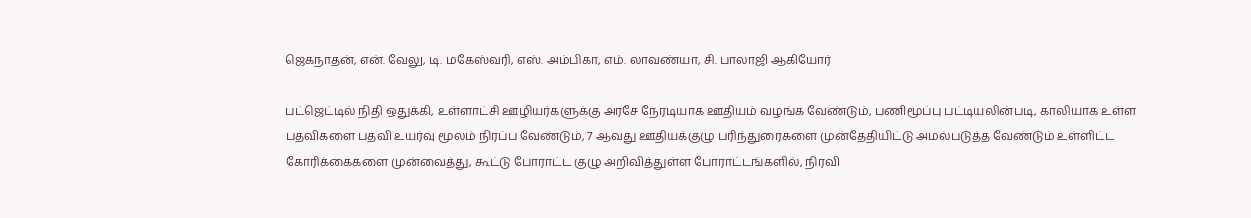ஜெகநாதன், என். வேலு, டி. மகேஸ்வரி, எஸ். அம்பிகா, எம். லாவண்யா, சி. பாலாஜி ஆகியோர்

பட்ஜெட்டில் நிதி ஒதுக்கி, உள்ளாட்சி ஊழியர்களுக்கு அரசே நேரடியாக ஊதியம் வழங்க வேண்டும், பணிமூப்பு பட்டியலின்படி, காலியாக உள்ள பதவிகளை பதவி உயர்வு மூலம் நிரப்ப வேண்டும், 7 ஆவது ஊதியக்குழு பரிந்துரைகளை முன்தேதியிட்டு அமல்படுத்த வேண்டும் உள்ளிட்ட கோரிக்கைகளை முன்வைத்து, கூட்டு போராட்ட குழு அறிவித்துள்ள போராட்டங்களில், நிரவி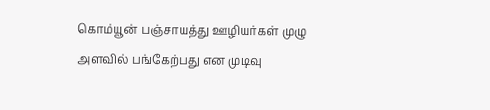கொம்யூன் பஞ்சாயத்து ஊழியர்கள் முழு அளவில் பங்கேற்பது என முடிவு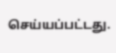செய்யப்பட்டது.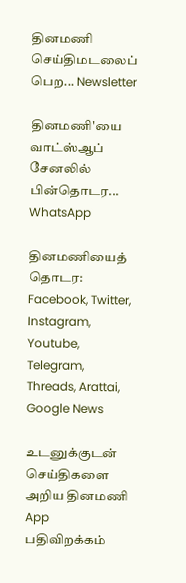தினமணி செய்திமடலைப் பெற... Newsletter

தினமணி'யை வாட்ஸ்ஆப் சேனலில் பின்தொடர... WhatsApp

தினமணியைத் தொடர: Facebook, Twitter, Instagram, Youtube, Telegram, Threads, Arattai, Google News

உடனுக்குடன் செய்திகளை அறிய தினமணி App பதிவிறக்கம்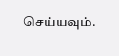செய்யவும்.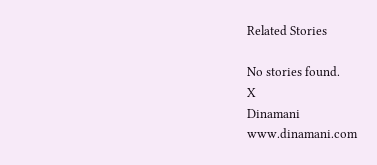Related Stories

No stories found.
X
Dinamani
www.dinamani.com